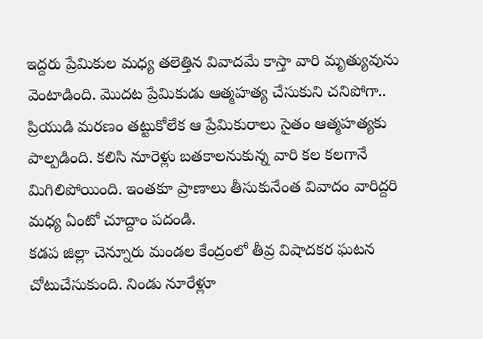ఇద్దరు ప్రేమికుల మధ్య తలెత్తిన వివాదమే కాస్తా వారి మృత్యువును వెంటాడింది. మొదట ప్రేమికుడు ఆత్మహత్య చేసుకుని చనిపోగా.. ప్రియుడి మరణం తట్టుకోలేక ఆ ప్రేమికురాలు సైతం ఆత్మహత్యకు పాల్పడింది. కలిసి నూరెళ్లు బతకాలనుకున్న వారి కల కలగానే మిగిలిపోయింది. ఇంతకూ ప్రాణాలు తీసుకునేంత వివాదం వారిద్దరి మధ్య ఏంటో చూద్దాం పదండి.
కడప జిల్లా చెన్నూరు మండల కేంద్రంలో తీవ్ర విషాదకర ఘటన చోటుచేసుకుంది. నిండు నూరేళ్లూ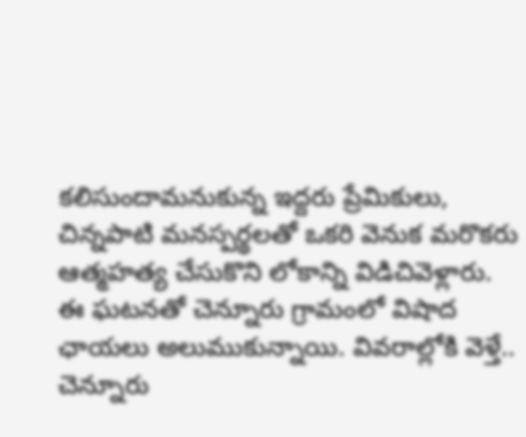కలిసుందామనుకున్న ఇద్దరు ప్రేమికులు, చిన్నపాటి మనస్పర్థలతో ఒకరి వెనుక మరొకరు ఆత్మహత్య చేసుకొని లోకాన్ని విడిచివెళ్లారు. ఈ ఘటనతో చెన్నూరు గ్రామంలో విషాద ఛాయలు అలుముకున్నాయి. వివరాల్లోకి వెళ్తే.. చెన్నూరు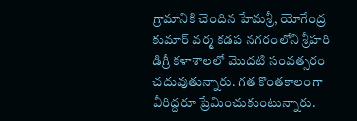గ్రామానికి చెందిన హేమశ్రీ, యోగేంద్ర కుమార్ వర్మ కడప నగరంలోని శ్రీహరి డిగ్రీ కళాశాలలో మొదటి సంవత్సరం చదువుతున్నారు. గత కొంతకాలంగా వీరిద్దరూ ప్రేమించుకుంటున్నారు.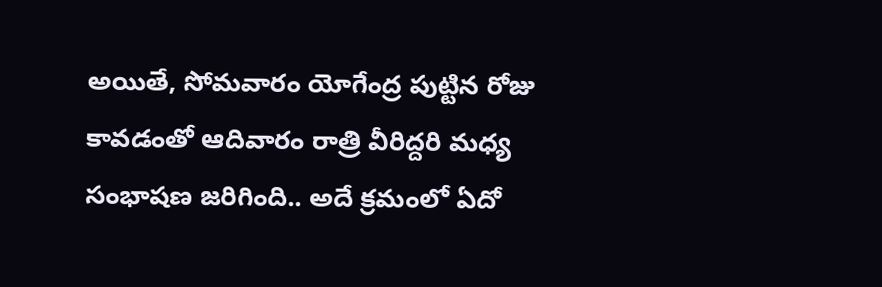అయితే, సోమవారం యోగేంద్ర పుట్టిన రోజు కావడంతో ఆదివారం రాత్రి వీరిద్దరి మధ్య సంభాషణ జరిగింది.. అదే క్రమంలో ఏదో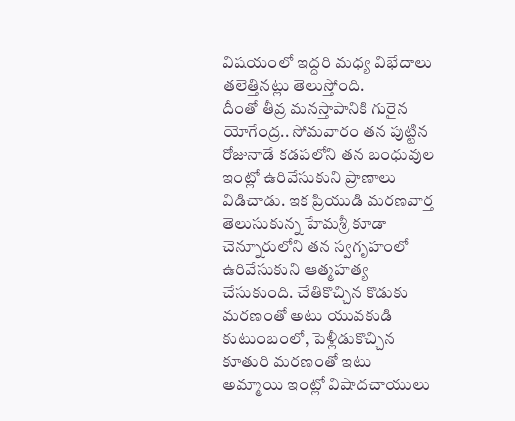విషయంలో ఇద్దరి మధ్య విభేదాలు తలెత్తినట్లు తెలుస్తోంది.
దీంతో తీవ్ర మనస్తాపానికి గురైన యోగేంద్ర.. సోమవారం తన పుట్టిన రోజునాడే కడపలోని తన బంధువుల ఇంట్లో ఉరివేసుకుని ప్రాణాలు విడిచాడు. ఇక ప్రియుడి మరణవార్త తెలుసుకున్న హేమశ్రీ కూడా చెన్నూరులోని తన స్వగృహంలో ఉరివేసుకుని ఆత్మహత్య చేసుకుంది. చేతికొచ్చిన కొడుకు మరణంతో అటు యువకుడి కుటుంబంలో, పెళ్లీడుకొచ్చిన కూతురి మరణంతో ఇటు అమ్మాయి ఇంట్లో విషాదచాయులు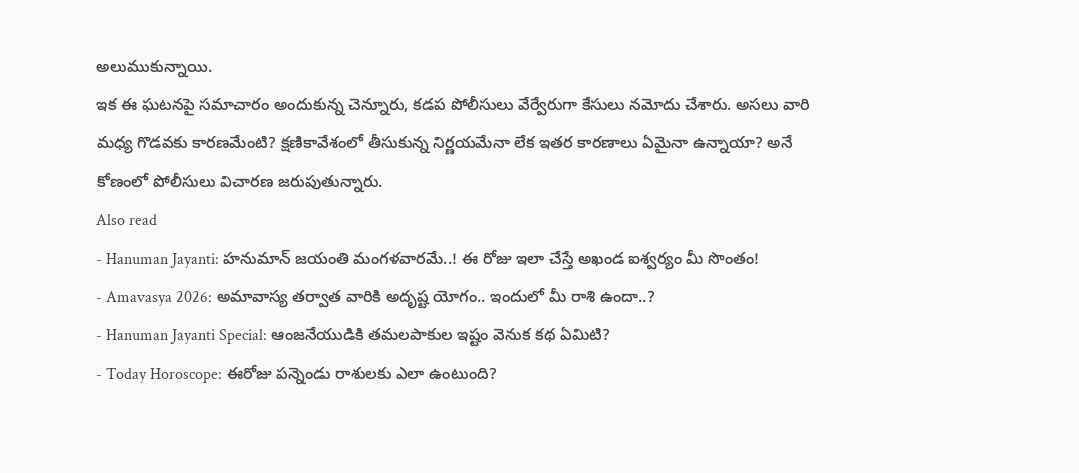అలుముకున్నాయి.
ఇక ఈ ఘటనపై సమాచారం అందుకున్న చెన్నూరు, కడప పోలీసులు వేర్వేరుగా కేసులు నమోదు చేశారు. అసలు వారి మధ్య గొడవకు కారణమేంటి? క్షణికావేశంలో తీసుకున్న నిర్ణయమేనా లేక ఇతర కారణాలు ఏమైనా ఉన్నాయా? అనే కోణంలో పోలీసులు విచారణ జరుపుతున్నారు.
Also read
- Hanuman Jayanti: హనుమాన్ జయంతి మంగళవారమే..! ఈ రోజు ఇలా చేస్తే అఖండ ఐశ్వర్యం మీ సొంతం!
- Amavasya 2026: అమావాస్య తర్వాత వారికి అదృష్ట యోగం.. ఇందులో మీ రాశి ఉందా..?
- Hanuman Jayanti Special: ఆంజనేయుడికి తమలపాకుల ఇష్టం వెనుక కథ ఏమిటి?
- Today Horoscope: ఈరోజు పన్నెండు రాశులకు ఎలా ఉంటుంది?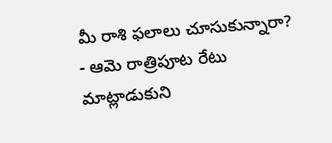మీ రాశి ఫలాలు చూసుకున్నారా?
- ఆమె రాత్రిపూట రేటు మాట్లాడుకుని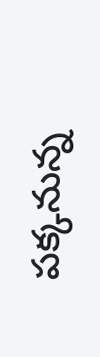పక్కనున్న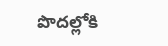పొదల్లోకి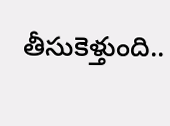తీసుకెళ్తుంది..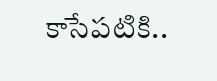కాసేపటికి..